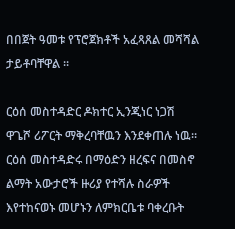በበጀት ዓመቱ የፕሮጀክቶች አፈጻጸል መሻሻል ታይቶባቸዋል ፡፡

ርዕሰ መስተዳድር ዶክተር ኢንጂነር ነጋሽ ዋጌሾ ሪፖርት ማቅረባቸዉን እንደቀጠሉ ነዉ። ርዕሰ መስተዳድሩ በማዕድን ዘረፍና በመስኖ ልማት አውታሮች ዙሪያ የተሻሉ ስራዎች እየተከናወኑ መሆኑን ለምክርቤቱ ባቀረቡት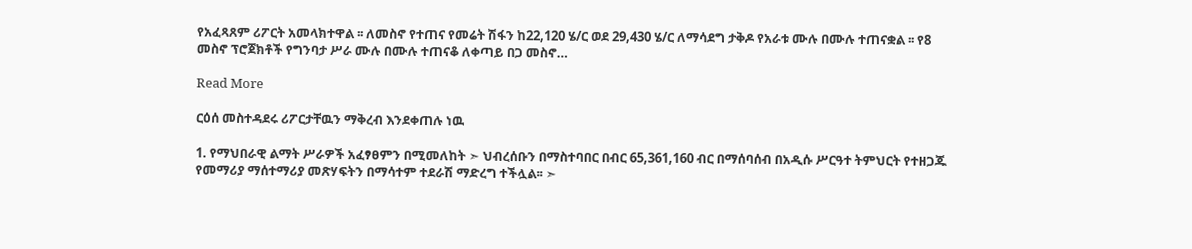የአፈጻጸም ሪፖርት አመላክተዋል ፡፡ ለመስኖ የተጠና የመሬት ሽፋን ከ22,120 ሄ/ር ወደ 29,430 ሄ/ር ለማሳደግ ታቅዶ የአራቱ ሙሉ በሙሉ ተጠናቋል ፡፡ የ8 መስኖ ፕሮጀክቶች የግንባታ ሥራ ሙሉ በሙሉ ተጠናቆ ለቀጣይ በጋ መስኖ…

Read More

ርዕሰ መስተዳደሩ ሪፖርታቸዉን ማቅረብ እንደቀጠሉ ነዉ

1. የማህበራዊ ልማት ሥራዎች አፈፃፀምን በሚመለከት ➣ ህብረሰቡን በማስተባበር በብር 65,361,160 ብር በማሰባሰብ በአዲሱ ሥርዓተ ትምህርት የተዘጋጁ የመማሪያ ማሰተማሪያ መጽሃፍትን በማሳተም ተደራሽ ማድረግ ተችሏል፡፡ ➣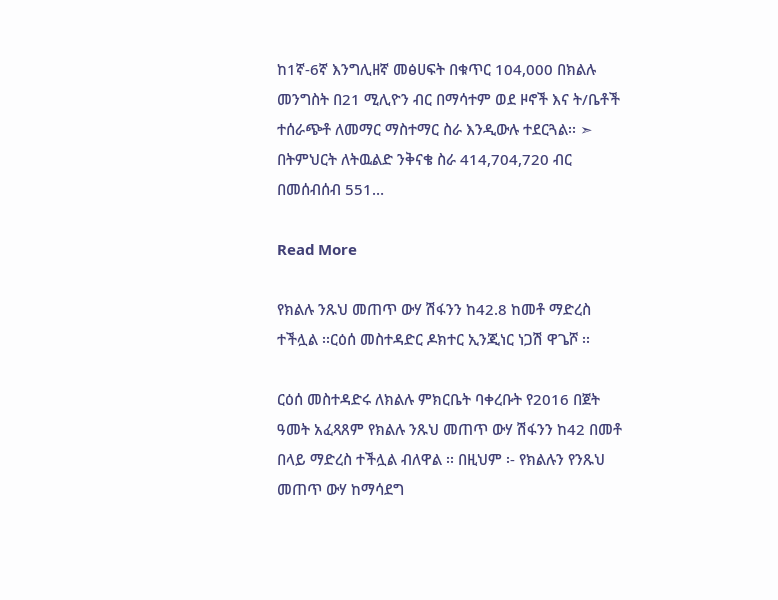ከ1ኛ-6ኛ እንግሊዘኛ መፅሀፍት በቁጥር 104,000 በክልሉ መንግስት በ21 ሚሊዮን ብር በማሳተም ወደ ዞኖች እና ት/ቤቶች ተሰራጭቶ ለመማር ማስተማር ስራ እንዲውሉ ተደርጓል፡፡ ➣ በትምህርት ለትዉልድ ንቅናቄ ስራ 414,704,720 ብር በመሰብሰብ 551…

Read More

የክልሉ ንጹህ መጠጥ ውሃ ሽፋንን ከ42.8 ከመቶ ማድረስ ተችሏል ፡፡ርዕሰ መስተዳድር ዶክተር ኢንጂነር ነጋሽ ዋጌሾ ፡፡

ርዕሰ መስተዳድሩ ለክልሉ ምክርቤት ባቀረቡት የ2016 በጀት ዓመት አፈጻጸም የክልሉ ንጹህ መጠጥ ውሃ ሽፋንን ከ42 በመቶ በላይ ማድረስ ተችሏል ብለዋል ፡፡ በዚህም ፡- የክልሉን የንጹህ መጠጥ ውሃ ከማሳደግ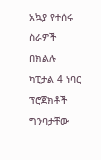አኳያ የተሰሩ ስራዎች በክልሉ ካፒታል 4 ነባር ፕሮጀክቶች ግንባታቸው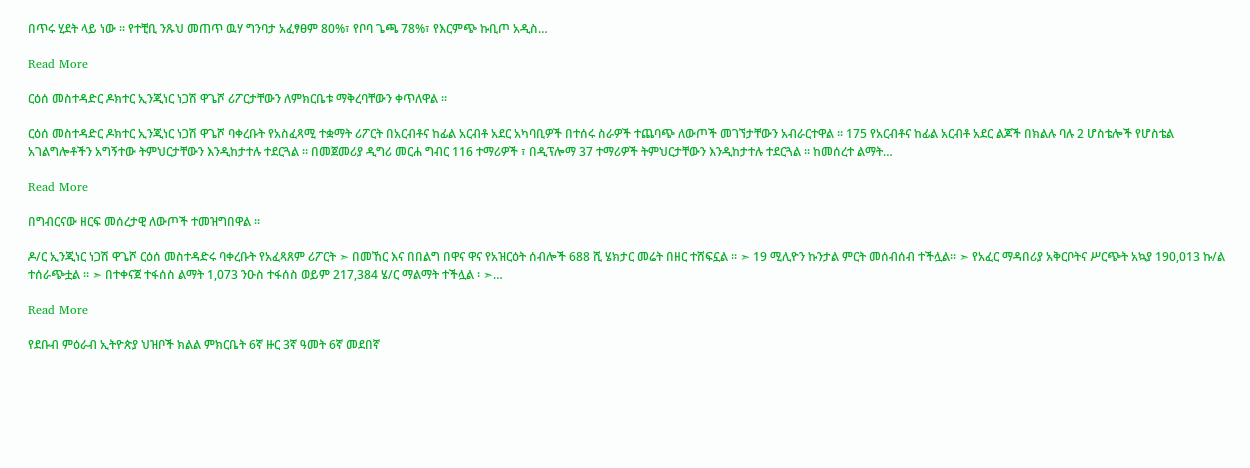በጥሩ ሂደት ላይ ነው ፡፡ የተቺቢ ንጹህ መጠጥ ዉሃ ግንባታ አፈፃፀም 80%፣ የቦባ ጌጫ 78%፣ የእርምጭ ኩቢጦ አዲስ…

Read More

ርዕሰ መስተዳድር ዶክተር ኢንጂነር ነጋሽ ዋጌሾ ሪፖርታቸውን ለምክርቤቱ ማቅረባቸውን ቀጥለዋል ፡፡

ርዕሰ መስተዳድር ዶክተር ኢንጂነር ነጋሽ ዋጌሾ ባቀረቡት የአስፈጻሚ ተቋማት ሪፖርት በአርብቶና ከፊል አርብቶ አደር አካባቢዎች በተሰሩ ስራዎች ተጨባጭ ለውጦች መገኘታቸውን አብራርተዋል ፡፡ 175 የአርብቶና ከፊል አርብቶ አደር ልጆች በክልሉ ባሉ 2 ሆስቴሎች የሆስቴል አገልግሎቶችን አግኝተው ትምህርታቸውን እንዲከታተሉ ተደርጓል ፡፡ በመጀመሪያ ዲግሪ መርሐ ግብር 116 ተማሪዎች ፣ በዲፕሎማ 37 ተማሪዎች ትምህርታቸውን እንዲከታተሉ ተደርጓል ፡፡ ከመሰረተ ልማት…

Read More

በግብርናው ዘርፍ መሰረታዊ ለውጦች ተመዝግበዋል ፡፡

ዶ/ር ኢንጂነር ነጋሽ ዋጌሾ ርዕሰ መስተዳድሩ ባቀረቡት የአፈጻጸም ሪፖርት ➣ በመኸር እና በበልግ በዋና ዋና የአዝርዕት ሰብሎች 688 ሺ ሄክታር መሬት በዘር ተሸፍኗል ፡፡ ➣ 19 ሚሊዮን ኩንታል ምርት መሰብሰብ ተችሏል፡፡ ➣ የአፈር ማዳበሪያ አቅርቦትና ሥርጭት አኳያ 190,013 ኩ/ል ተሰራጭቷል ፡፡ ➣ በተቀናጀ ተፋሰስ ልማት 1,073 ንዑስ ተፋሰስ ወይም 217,384 ሄ/ር ማልማት ተችሏል ፡ ➣…

Read More

የደቡብ ምዕራብ ኢትዮጵያ ህዝቦች ክልል ምክርቤት 6ኛ ዙር 3ኛ ዓመት 6ኛ መደበኛ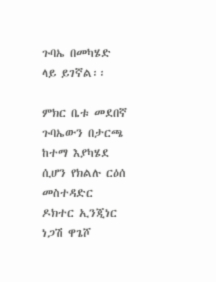ጉባኤ በመካሄድ ላይ ይገኛል፡፡

ምክር ቤቱ መደበኛ ጉባኤውን በታርጫ ከተማ እያካሄደ ሲሆን የክልሉ ርዕሰ መስተዳድር ዶክተር ኢንጂነር ነጋሽ ዋጌሾ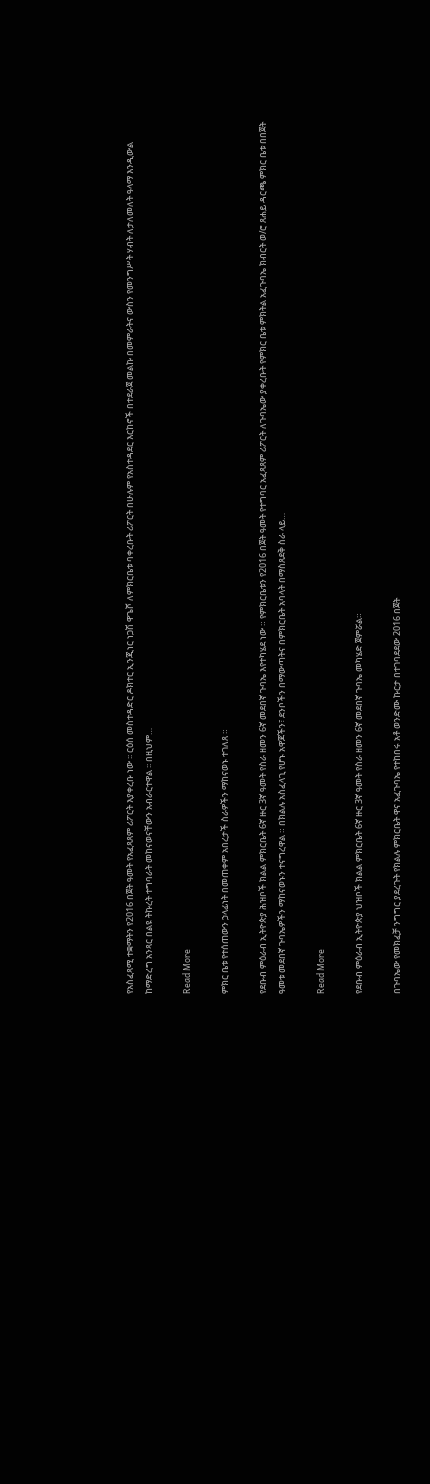የአስፈጻሚ ተቋማትን የ2016 በጀት ዓመት የአፈጻጸም ሪፖርት እያቀረቡ ነው ፡፡ ርዕሰ መስተዳድር ዶክተር ኢንጂነር ነጋሽ ዋጌሾ ለምክርቤቱ ባቀረቡት ሪፖርት በሁሉም የአስተዳደር እርከኖች በተደራጀ መልኩ በመምራትና ውስን የመንግሥት ሃብት ለታለመለት ዓላማ እንዲውል ከማድረግ አንጻር በልዩ ትኩረት ተግባራት መከናወናቸውን አብራርተዋል ፡፡ በዚህም…

Read More

ምክር ቤቱ የተሰጠውን ኃላፊነት በመጠቀም አበረታች ስራዎችን ማከናወኑ ተገለጸ ።

የደቡብ ምዕራብ ኢትዮጵያ ሕዝቦች ክልል ምክርቤት 6ኛ ዙር 3ኛ ዓመት የስራ ዘመን 6ኛ መደበኛ ጉባኤ እየተካሄደ ነው ። የምክርቤቱን የ2016 በጀት ዓመት የተግባር አፈጻጸም ሪፖርት ለጉባኤው ያቀረቡት የምክር ቤቱ ምክትል አፈጉባኤ ክብርት ወ/ሮ ጸሐይ ዳርጫ ምክር ቤቱ በበጀት ዓመቱ መደበኛ ጉባኤዎችን ማከናወኑን ተናግረዋል ። በክልሉ አስፈላጊ የሆኑ አዋጆችን፣ ደንቦችን በማውጣትና በምክርቤት አባላት በማስጸደቅ ስራ ላይ…

Read More

የደቡብ ምዕራብ ኢትዮጵያ ህዝቦች ክልል ምክርቤት 6ኛ ዙር 3ኛ ዓመት የስራ ዘመን 6ኛ መደበኛ ጉባኤ መካሄድ ጀምሯል።

በጉባኤው የመክፈቻ ንግግር ያደረጉት የክልሉ ምክርቤት ዋና አፈጉባኤ የተከበሩ አቶ ወንድሙ ኩርታ በተገባደደው 2016 በጀት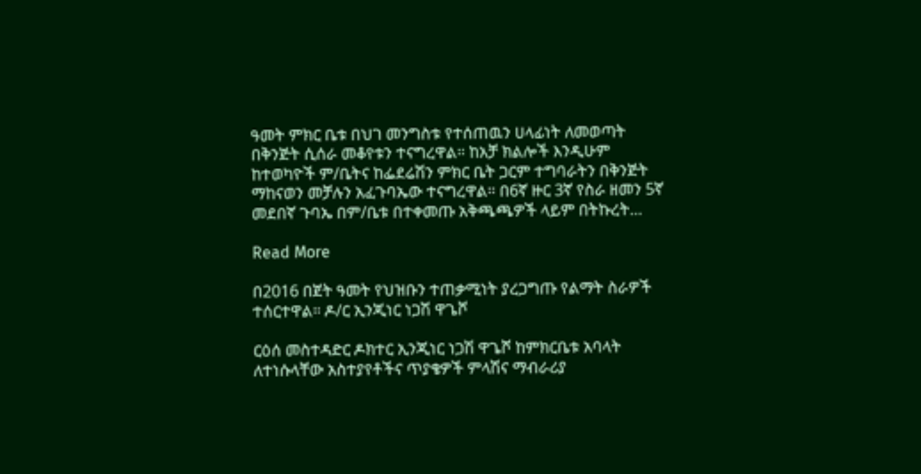ዓመት ምክር ቤቱ በህገ መንግስቱ የተሰጠዉን ሀላፊነት ለመወጣት በቅንጅት ሲሰራ መቆየቱን ተናግረዋል። ከአቻ ክልሎች እንዲሁም ከተወካዮች ም/ቤትና ከፌደሬሽን ምክር ቤት ጋርም ተግባራትን በቅንጅት ማከናወን መቻሉን አፈጉባኤው ተናግረዋል። በ6ኛ ዙር 3ኛ የስራ ዘመን 5ኛ መደበኛ ጉባኤ በም/ቤቱ በተቀመጡ አቅጫጫዎች ላይም በትኩረት…

Read More

በ2016 በጀት ዓመት የህዝቡን ተጠቃሚነት ያረጋግጡ የልማት ስራዎች ተሰርተዋል። ዶ/ር ኢንጂነር ነጋሽ ዋጌሾ

ርዕሰ መስተዳድር ዶክተር ኢንጂነር ነጋሽ ዋጌሾ ከምክርቤቱ አባላት ለተነሱላቸው አስተያየቶችና ጥያቄዎች ምላሽና ማብራሪያ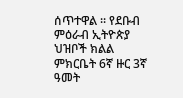ሰጥተዋል ፡፡ የደቡብ ምዕራብ ኢትዮጵያ ህዝቦች ክልል ምክርቤት 6ኛ ዙር 3ኛ ዓመት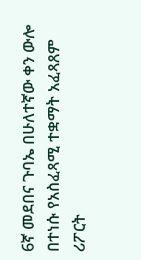6ኛ መደበና ጉባኤ በሁለተኛው ቀን ውሎ በተነሱ የአስፈጻሚ ተቋማት አፈጻጸም ሪፖርት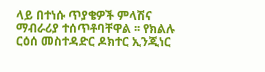ላይ በተነሱ ጥያቄዎች ምላሽና ማብራሪያ ተሰጥቶባቸዋል ፡፡ የክልሉ ርዕሰ መስተዳድር ዶክተር ኢንጂነር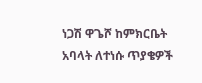ነጋሽ ዋጌሾ ከምክርቤት አባላት ለተነሱ ጥያቄዎች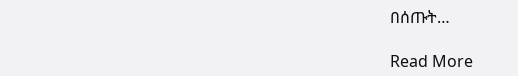በሰጡት…

Read More